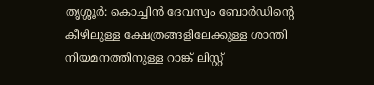തൃശ്ശൂര്‍: കൊച്ചിന്‍ ദേവസ്വം ബോര്‍ഡിന്റെ കീഴിലുള്ള ക്ഷേത്രങ്ങളിലേക്കുള്ള ശാന്തി നിയമനത്തിനുള്ള റാങ്ക് ലിസ്റ്റ്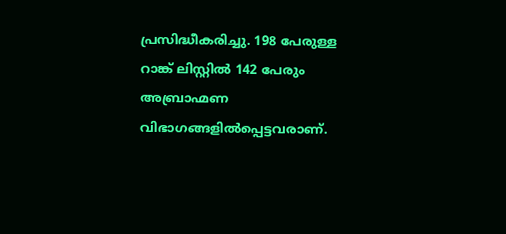പ്രസിദ്ധീകരിച്ചു. 198 പേരുള്ള റാങ്ക് ലിസ്റ്റില്‍ 142 പേരും അബ്രാഹ്മണ വിഭാഗങ്ങളില്‍പ്പെട്ടവരാണ്.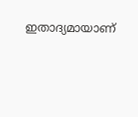ഇതാദ്യമായാണ്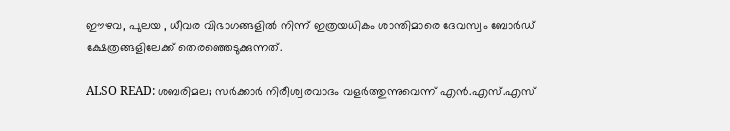ഈഴവ, പുലയ , ധീവര വിഭാഗങ്ങളില്‍ നിന്ന് ഇത്രയധികം ശാന്തിമാരെ ദേവസ്വം ബോര്‍ഡ് ക്ഷേത്രങ്ങളിലേക്ക് തെരഞ്ഞെടുക്കുന്നത്.

ALSO READ: ശബരിമല; സര്‍ക്കാര്‍ നിരീശ്വരവാദം വളര്‍ത്തുന്നുവെന്ന് എന്‍.എസ്.എസ്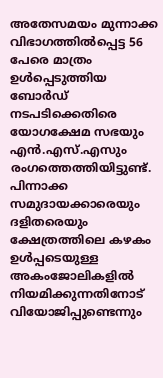അതേസമയം മുന്നാക്ക വിഭാഗത്തില്‍പ്പെട്ട 56 പേരെ മാത്രം ഉള്‍പ്പെടുത്തിയ ബോര്‍ഡ് നടപടിക്കെതിരെ യോഗക്ഷേമ സഭയും എന്‍.എസ്.എസും രംഗത്തെത്തിയിട്ടുണ്ട്. പിന്നാക്ക സമുദായക്കാരെയും ദളിതരെയും ക്ഷേത്രത്തിലെ കഴകം ഉള്‍പ്പടെയുള്ള അകംജോലികളില്‍ നിയമിക്കുന്നതിനോട് വിയോജിപ്പുണ്ടെന്നും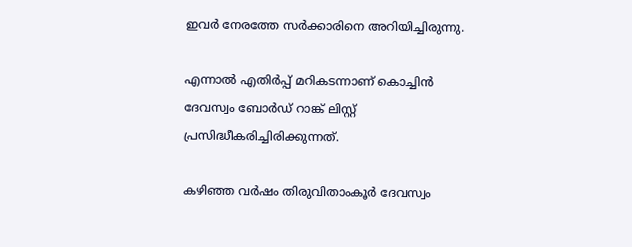ഇവര്‍ നേരത്തേ സര്‍ക്കാരിനെ അറിയിച്ചിരുന്നു.

എന്നാല്‍ എതിര്‍പ്പ് മറികടന്നാണ് കൊച്ചിന്‍ ദേവസ്വം ബോര്‍ഡ് റാങ്ക് ലിസ്റ്റ് പ്രസിദ്ധീകരിച്ചിരിക്കുന്നത്.

കഴിഞ്ഞ വര്‍ഷം തിരുവിതാംകൂര്‍ ദേവസ്വം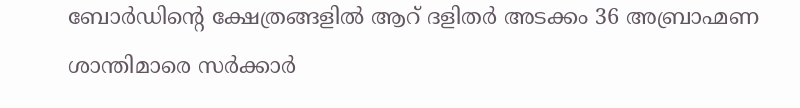ബോര്‍ഡിന്റെ ക്ഷേത്രങ്ങളില്‍ ആറ് ദളിതര്‍ അടക്കം 36 അബ്രാഹ്മണ ശാന്തിമാരെ സര്‍ക്കാര്‍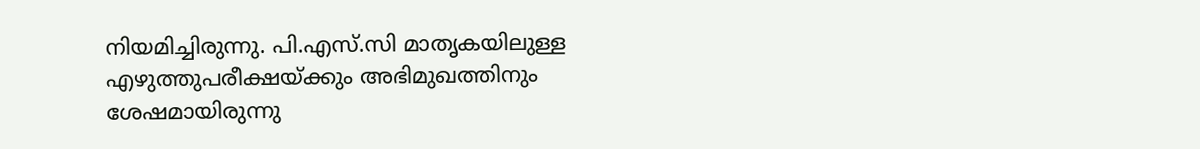നിയമിച്ചിരുന്നു. പി.എസ്.സി മാതൃകയിലുള്ള എഴുത്തുപരീക്ഷയ്ക്കും അഭിമുഖത്തിനും ശേഷമായിരുന്നു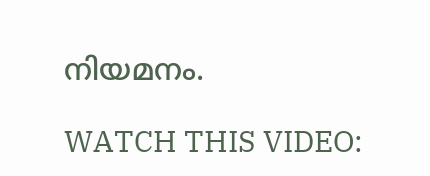നിയമനം.

WATCH THIS VIDEO: